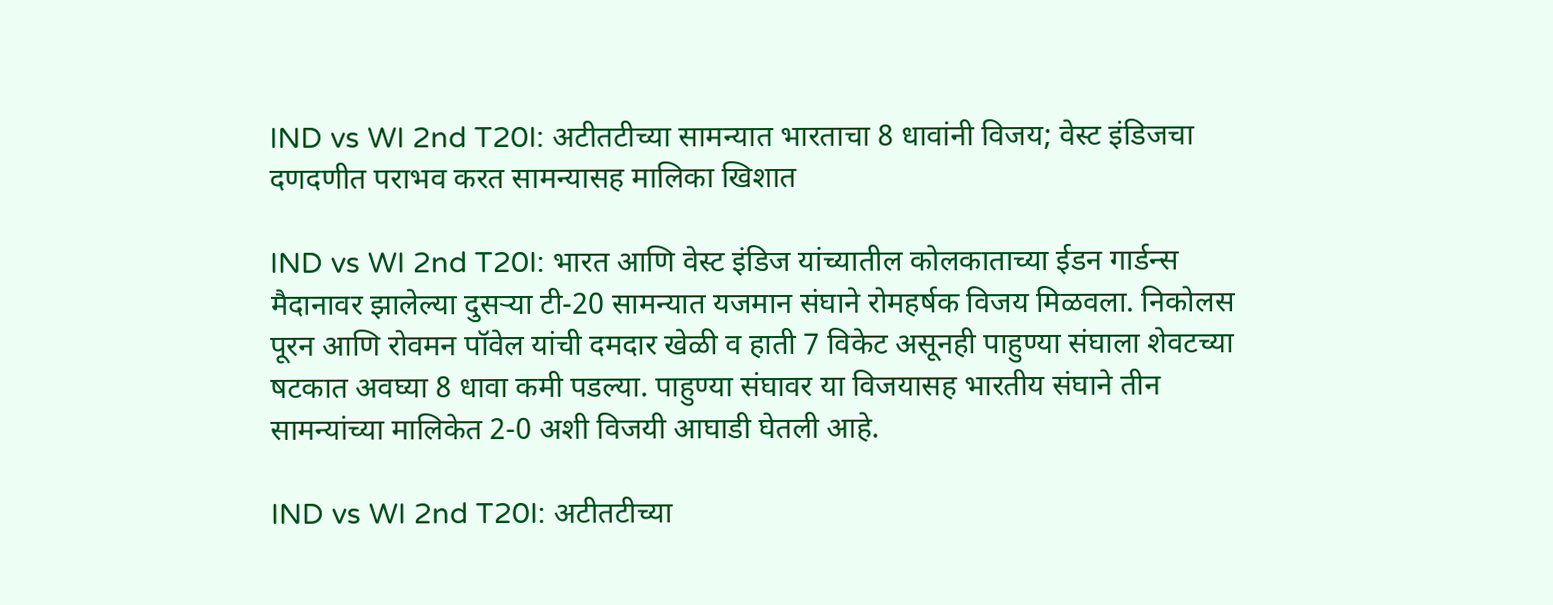IND vs WI 2nd T20I: अटीतटीच्या सामन्यात भारताचा 8 धावांनी विजय; वेस्ट इंडिजचा दणदणीत पराभव करत सामन्यासह मालिका खिशात

IND vs WI 2nd T20I: भारत आणि वेस्ट इंडिज यांच्यातील कोलकाताच्या ईडन गार्डन्स मैदानावर झालेल्या दुसऱ्या टी-20 सामन्यात यजमान संघाने रोमहर्षक विजय मिळवला. निकोलस पूरन आणि रोवमन पॉवेल यांची दमदार खेळी व हाती 7 विकेट असूनही पाहुण्या संघाला शेवटच्या षटकात अवघ्या 8 धावा कमी पडल्या. पाहुण्या संघावर या विजयासह भारतीय संघाने तीन सामन्यांच्या मालिकेत 2-0 अशी विजयी आघाडी घेतली आहे.

IND vs WI 2nd T20I: अटीतटीच्या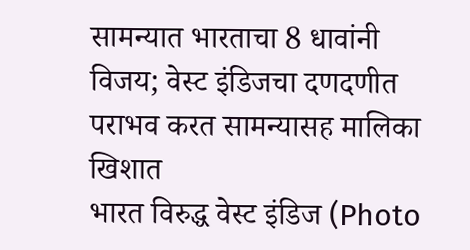सामन्यात भारताचा 8 धावांनी विजय; वेस्ट इंडिजचा दणदणीत पराभव करत सामन्यासह मालिका खिशात
भारत विरुद्ध वेस्ट इंडिज (Photo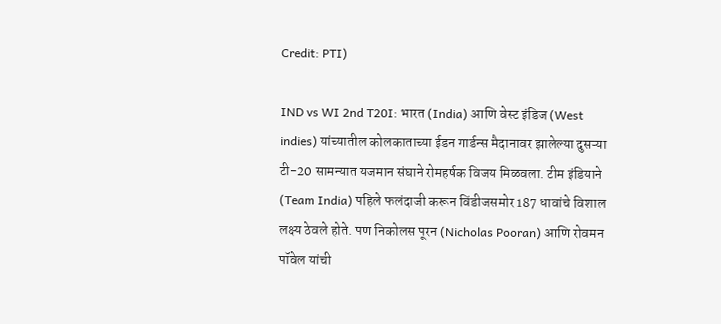Credit: PTI)

IND vs WI 2nd T20I: भारत (India) आणि वेस्ट इंडिज (West indies) यांच्यातील कोलकाताच्या ईडन गार्डन्स मैदानावर झालेल्या दुसऱ्या टी-20 सामन्यात यजमान संघाने रोमहर्षक विजय मिळवला. टीम इंडियाने (Team India) पहिले फलंदाजी करून विंडीजसमोर 187 धावांचे विशाल लक्ष्य ठेवले होते. पण निकोलस पूरन (Nicholas Pooran) आणि रोवमन पॉवेल यांची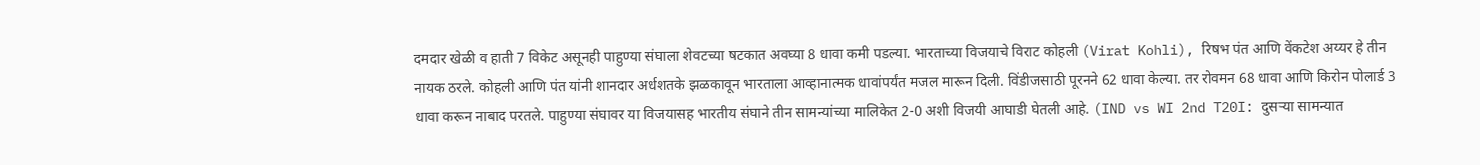दमदार खेळी व हाती 7 विकेट असूनही पाहुण्या संघाला शेवटच्या षटकात अवघ्या 8 धावा कमी पडल्या. भारताच्या विजयाचे विराट कोहली (Virat Kohli), रिषभ पंत आणि वेंकटेश अय्यर हे तीन नायक ठरले. कोहली आणि पंत यांनी शानदार अर्धशतके झळकावून भारताला आव्हानात्मक धावांपर्यंत मजल मारून दिली. विंडीजसाठी पूरनने 62 धावा केल्या. तर रोवमन 68 धावा आणि किरोन पोलार्ड 3 धावा करून नाबाद परतले. पाहुण्या संघावर या विजयासह भारतीय संघाने तीन सामन्यांच्या मालिकेत 2-0 अशी विजयी आघाडी घेतली आहे. (IND vs WI 2nd T20I: दुसऱ्या सामन्यात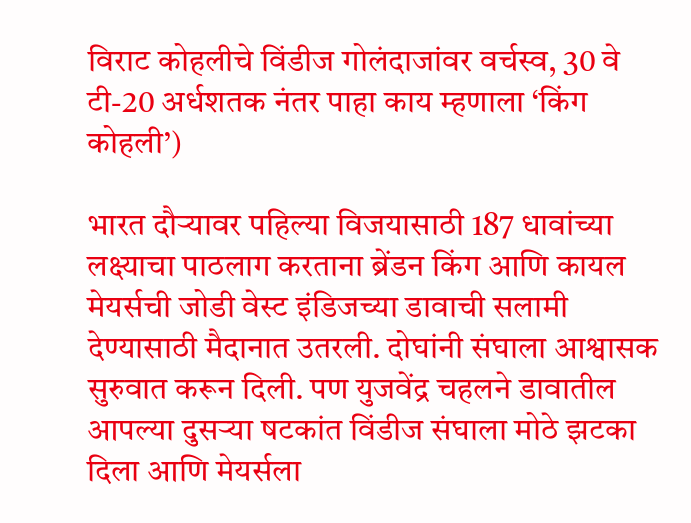विराट कोहलीचे विंडीज गोलंदाजांवर वर्चस्व, 30 वे टी-20 अर्धशतक नंतर पाहा काय म्हणाला ‘किंग कोहली’)

भारत दौऱ्यावर पहिल्या विजयासाठी 187 धावांच्या लक्ष्याचा पाठलाग करताना ब्रेंडन किंग आणि कायल मेयर्सची जोडी वेस्ट इंडिजच्या डावाची सलामी देण्यासाठी मैदानात उतरली. दोघांनी संघाला आश्वासक सुरुवात करून दिली. पण युजवेंद्र चहलने डावातील आपल्या दुसऱ्या षटकांत विंडीज संघाला मोठे झटका दिला आणि मेयर्सला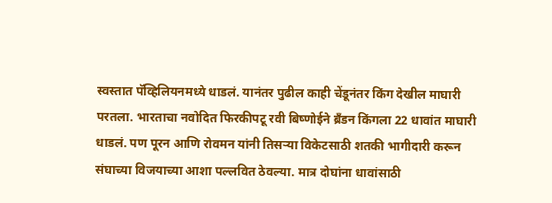स्वस्तात पॅव्हिलियनमध्ये धाडलं. यानंतर पुढील काही चेंडूनंतर किंग देखील माघारी परतला. भारताचा नवोदित फिरकीपटू रवी बिष्णोईने ब्रॅंडन किंगला 22 धावांत माघारी धाडलं. पण पूरन आणि रोवमन यांनी तिसऱ्या विकेटसाठी शतकी भागीदारी करून संघाच्या विजयाच्या आशा पल्लवित ठेवल्या. मात्र दोघांना धावांसाठी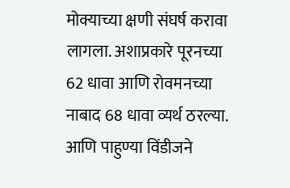मोक्याच्या क्षणी संघर्ष करावा लागला. अशाप्रकारे पूरनच्या 62 धावा आणि रोवमनच्या नाबाद 68 धावा व्यर्थ ठरल्या. आणि पाहुण्या विंडीजने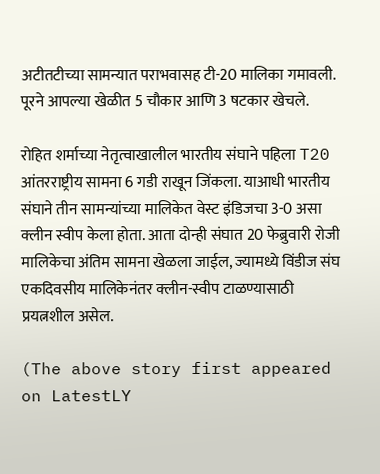अटीतटीच्या सामन्यात पराभवासह टी-20 मालिका गमावली. पूरने आपल्या खेळीत 5 चौकार आणि 3 षटकार खेचले.

रोहित शर्माच्या नेतृत्वाखालील भारतीय संघाने पहिला T20 आंतरराष्ट्रीय सामना 6 गडी राखून जिंकला. याआधी भारतीय संघाने तीन सामन्यांच्या मालिकेत वेस्ट इंडिजचा 3-0 असा क्लीन स्वीप केला होता. आता दोन्ही संघात 20 फेब्रुवारी रोजी मालिकेचा अंतिम सामना खेळला जाईल, ज्यामध्ये विंडीज संघ एकदिवसीय मालिकेनंतर क्लीन-स्वीप टाळण्यासाठी प्रयत्नशील असेल.

(The above story first appeared on LatestLY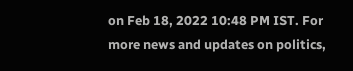on Feb 18, 2022 10:48 PM IST. For more news and updates on politics,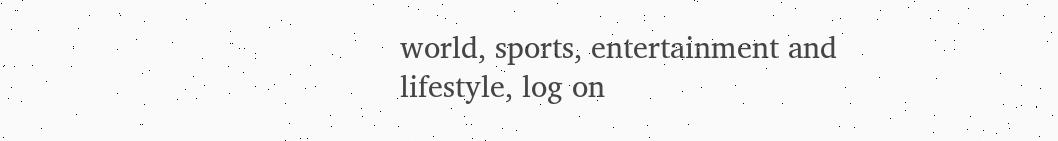world, sports, entertainment and lifestyle, log on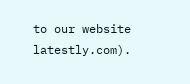to our website latestly.com).